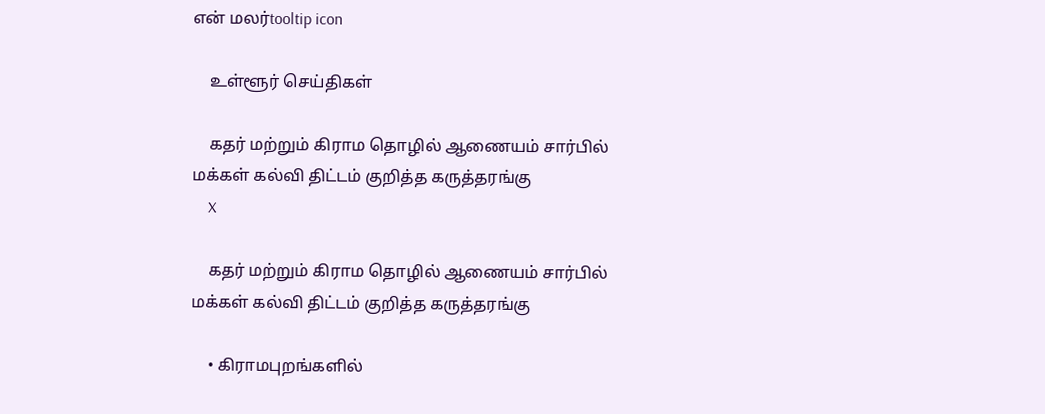என் மலர்tooltip icon

    உள்ளூர் செய்திகள்

    கதர் மற்றும் கிராம தொழில் ஆணையம் சார்பில் மக்கள் கல்வி திட்டம் குறித்த கருத்தரங்கு
    X

    கதர் மற்றும் கிராம தொழில் ஆணையம் சார்பில் மக்கள் கல்வி திட்டம் குறித்த கருத்தரங்கு

    • கிராமபுறங்களில்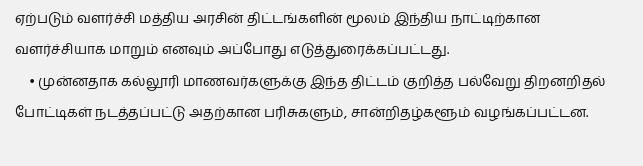ஏற்படும் வளர்ச்சி மத்திய அரசின் திட்டங்களின் மூலம் இந்திய நாட்டிற்கான வளர்ச்சியாக மாறும் எனவும் அப்போது எடுத்துரைக்கப்பட்டது.
    • முன்னதாக கல்லூரி மாணவர்களுக்கு இந்த திட்டம் குறித்த பல்வேறு திறனறிதல் போட்டிகள் நடத்தப்பட்டு அதற்கான பரிசுகளும், சான்றிதழ்களூம் வழங்கப்பட்டன.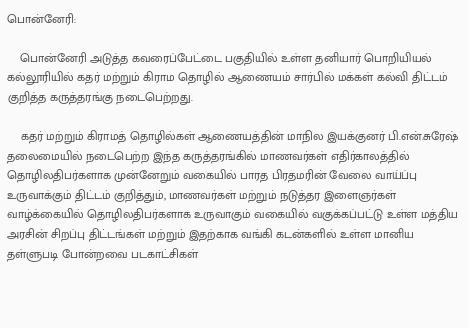பொன்னேரி:

    பொன்னேரி அடுத்த கவரைப்பேட்டை பகுதியில் உள்ள தனியார் பொறியியல் கல்லூரியில் கதர் மற்றும் கிராம தொழில் ஆணையம் சார்பில் மக்கள் கல்வி திட்டம் குறித்த கருத்தரங்கு நடைபெற்றது.

    கதர் மற்றும் கிராமத் தொழில்கள் ஆணையத்தின் மாநில இயக்குனர் பி.என்.சுரேஷ் தலைமையில் நடைபெற்ற இந்த கருத்தரங்கில் மாணவர்கள் எதிர்காலத்தில் தொழிலதிபர்களாக முன்னேறும் வகையில் பாரத பிரதமரின் வேலை வாய்ப்பு உருவாக்கும் திட்டம் குறித்தும், மாணவர்கள் மற்றும் நடுத்தர இளைஞர்கள் வாழ்க்கையில் தொழிலதிபர்களாக உருவாகும் வகையில் வகுக்கப்பட்டு உள்ள மத்திய அரசின் சிறப்பு திட்டங்கள் மற்றும் இதற்காக வங்கி கடன்களில் உள்ள மானிய தள்ளுபடி போன்றவை படகாட்சிகள்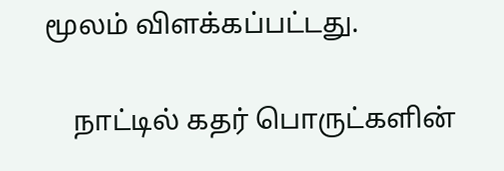மூலம் விளக்கப்பட்டது.

    நாட்டில் கதர் பொருட்களின்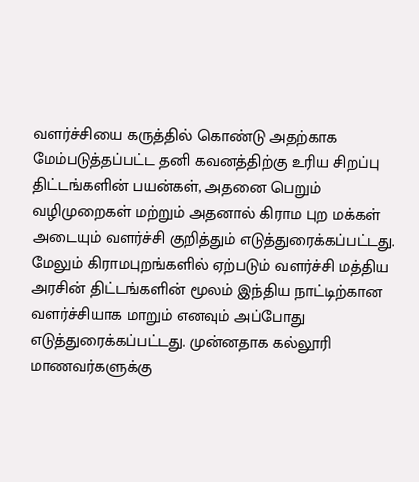வளர்ச்சியை கருத்தில் கொண்டு அதற்காக மேம்படுத்தப்பட்ட தனி கவனத்திற்கு உரிய சிறப்பு திட்டங்களின் பயன்கள், அதனை பெறும் வழிமுறைகள் மற்றும் அதனால் கிராம புற மக்கள் அடையும் வளர்ச்சி குறித்தும் எடுத்துரைக்கப்பட்டது. மேலும் கிராமபுறங்களில் ஏற்படும் வளர்ச்சி மத்திய அரசின் திட்டங்களின் மூலம் இந்திய நாட்டிற்கான வளர்ச்சியாக மாறும் எனவும் அப்போது எடுத்துரைக்கப்பட்டது. முன்னதாக கல்லூரி மாணவர்களுக்கு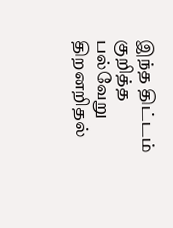இந்த திட்டம் குறித்த பல்வேறு திறனறிதல்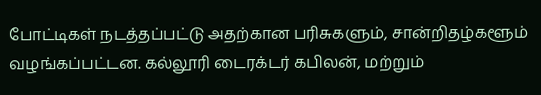போட்டிகள் நடத்தப்பட்டு அதற்கான பரிசுகளும், சான்றிதழ்களூம் வழங்கப்பட்டன. கல்லூரி டைரக்டர் கபிலன், மற்றும்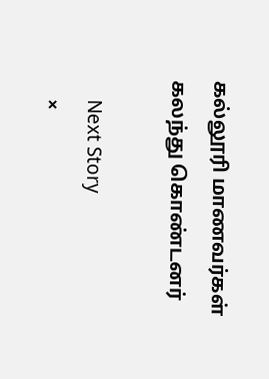கல்லூரி மாணவர்கள் கலந்து கொண்டனர்

    Next Story
    ×